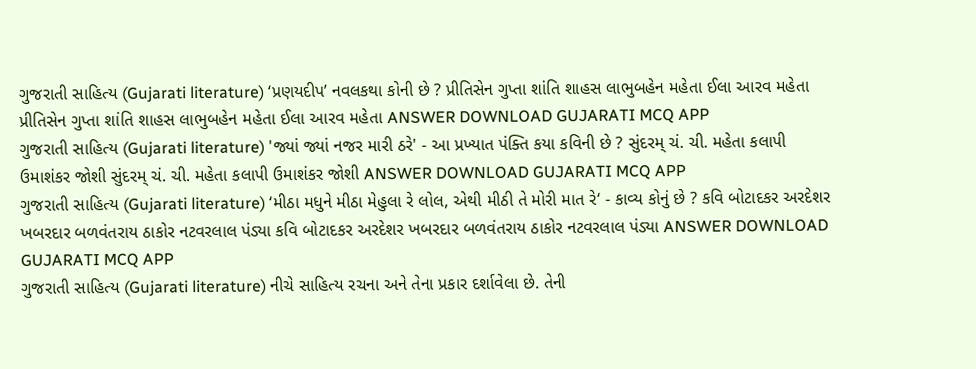ગુજરાતી સાહિત્ય (Gujarati literature) ‘પ્રણયદીપ’ નવલકથા કોની છે ? પ્રીતિસેન ગુપ્તા શાંતિ શાહસ લાભુબહેન મહેતા ઈલા આરવ મહેતા પ્રીતિસેન ગુપ્તા શાંતિ શાહસ લાભુબહેન મહેતા ઈલા આરવ મહેતા ANSWER DOWNLOAD GUJARATI MCQ APP
ગુજરાતી સાહિત્ય (Gujarati literature) 'જ્યાં જ્યાં નજર મારી ઠરે' - આ પ્રખ્યાત પંક્તિ કયા કવિની છે ? સુંદરમ્ ચં. ચી. મહેતા કલાપી ઉમાશંકર જોશી સુંદરમ્ ચં. ચી. મહેતા કલાપી ઉમાશંકર જોશી ANSWER DOWNLOAD GUJARATI MCQ APP
ગુજરાતી સાહિત્ય (Gujarati literature) ‘મીઠા મધુને મીઠા મેહુલા રે લોલ, એથી મીઠી તે મોરી માત રે‘ - કાવ્ય કોનું છે ? કવિ બોટાદકર અરદેશર ખબરદાર બળવંતરાય ઠાકોર નટવરલાલ પંડ્યા કવિ બોટાદકર અરદેશર ખબરદાર બળવંતરાય ઠાકોર નટવરલાલ પંડ્યા ANSWER DOWNLOAD GUJARATI MCQ APP
ગુજરાતી સાહિત્ય (Gujarati literature) નીચે સાહિત્ય રચના અને તેના પ્રકાર દર્શાવેલા છે. તેની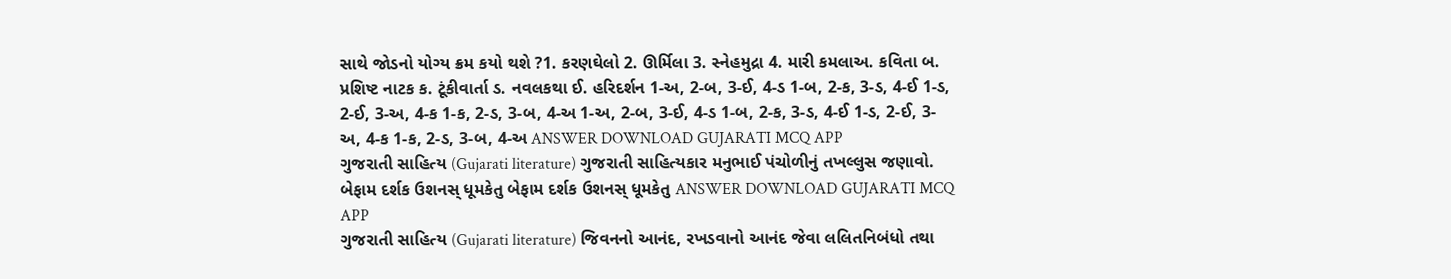સાથે જોડનો યોગ્ય ક્રમ કયો થશે ?1. કરણઘેલો 2. ઊર્મિલા 3. સ્નેહમુદ્રા 4. મારી કમલાઅ. કવિતા બ. પ્રશિષ્ટ નાટક ક. ટૂંકીવાર્તા ડ. નવલકથા ઈ. હરિદર્શન 1-અ, 2-બ, 3-ઈ, 4-ડ 1-બ, 2-ક, 3-ડ, 4-ઈ 1-ડ, 2-ઈ, 3-અ, 4-ક 1-ક, 2-ડ, 3-બ, 4-અ 1-અ, 2-બ, 3-ઈ, 4-ડ 1-બ, 2-ક, 3-ડ, 4-ઈ 1-ડ, 2-ઈ, 3-અ, 4-ક 1-ક, 2-ડ, 3-બ, 4-અ ANSWER DOWNLOAD GUJARATI MCQ APP
ગુજરાતી સાહિત્ય (Gujarati literature) ગુજરાતી સાહિત્યકાર મનુભાઈ પંચોળીનું તખલ્લુસ જણાવો. બેફામ દર્શક ઉશનસ્ ધૂમકેતુ બેફામ દર્શક ઉશનસ્ ધૂમકેતુ ANSWER DOWNLOAD GUJARATI MCQ APP
ગુજરાતી સાહિત્ય (Gujarati literature) જિવનનો આનંદ, રખડવાનો આનંદ જેવા લલિતનિબંધો તથા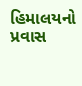હિમાલયનો પ્રવાસ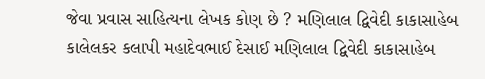જેવા પ્રવાસ સાહિત્યના લેખક કોણ છે ? મણિલાલ દ્વિવેદી કાકાસાહેબ કાલેલકર કલાપી મહાદેવભાઈ દેસાઈ મણિલાલ દ્વિવેદી કાકાસાહેબ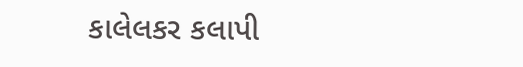કાલેલકર કલાપી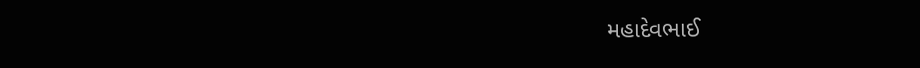મહાદેવભાઈ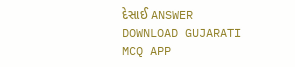દેસાઈ ANSWER DOWNLOAD GUJARATI MCQ APP